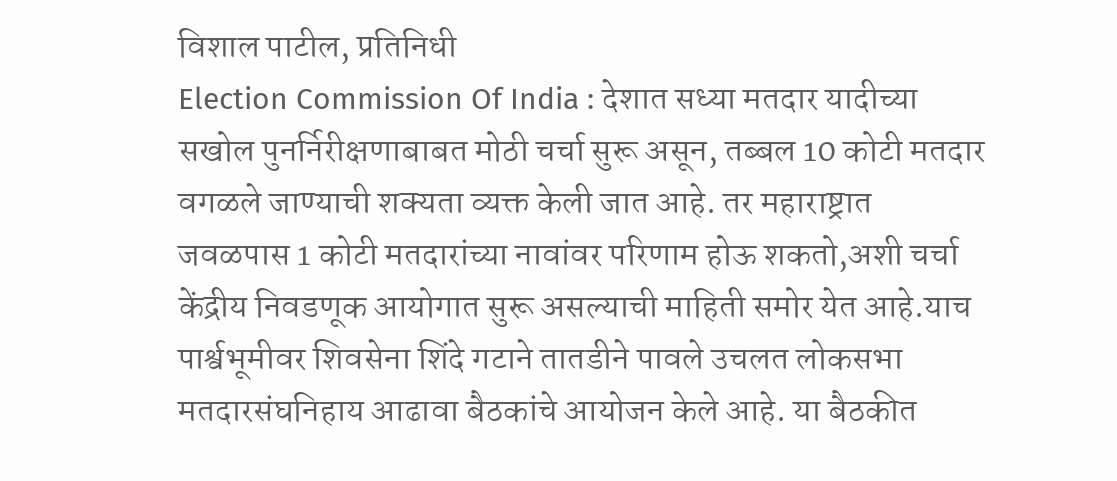विशाल पाटील, प्रतिनिधी
Election Commission Of India : देशात सध्या मतदार यादीच्या सखोल पुनर्निरीक्षणाबाबत मोठी चर्चा सुरू असून, तब्बल 10 कोटी मतदार वगळले जाण्याची शक्यता व्यक्त केली जात आहे. तर महाराष्ट्रात जवळपास 1 कोटी मतदारांच्या नावांवर परिणाम होऊ शकतो,अशी चर्चा केंद्रीय निवडणूक आयोगात सुरू असल्याची माहिती समोर येत आहे.याच पार्श्वभूमीवर शिवसेना शिंदे गटाने तातडीने पावले उचलत लोकसभा मतदारसंघनिहाय आढावा बैठकांचे आयोजन केले आहे. या बैठकीत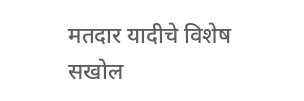मतदार यादीचे विशेष सखोल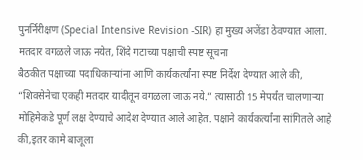पुनर्निरीक्षण (Special Intensive Revision -SIR) हा मुख्य अजेंडा ठेवण्यात आला.
मतदार वगळले जाऊ नयेत, शिंदे गटाच्या पक्षाची स्पष्ट सूचना
बैठकीत पक्षाच्या पदाधिकाऱ्यांना आणि कार्यकर्त्यांना स्पष्ट निर्देश देण्यात आले की, “शिवसेनेचा एकही मतदार यादीतून वगळला जाऊ नये.” त्यासाठी 15 मेपर्यंत चालणाऱ्या मोहिमेकडे पूर्ण लक्ष देण्याचे आदेश देण्यात आले आहेत. पक्षाने कार्यकर्त्यांना सांगितले आहे की,इतर कामे बाजूला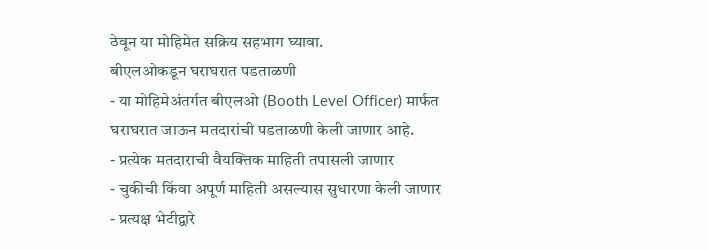ठेवून या मोहिमेत सक्रिय सहभाग घ्यावा.
बीएलओकडून घराघरात पडताळणी
- या मोहिमेअंतर्गत बीएलओ (Booth Level Officer) मार्फत घराघरात जाऊन मतदारांची पडताळणी केली जाणार आहे.
- प्रत्येक मतदाराची वैयक्तिक माहिती तपासली जाणार
- चुकीची किंवा अपूर्ण माहिती असल्यास सुधारणा केली जाणार
- प्रत्यक्ष भेटीद्वारे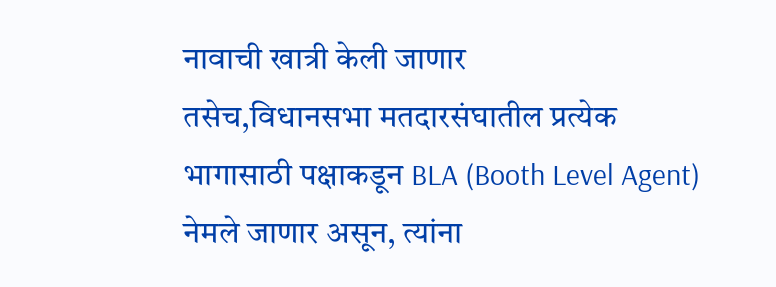नावाची खात्री केली जाणार
तसेच,विधानसभा मतदारसंघातील प्रत्येक भागासाठी पक्षाकडून BLA (Booth Level Agent) नेमले जाणार असून, त्यांना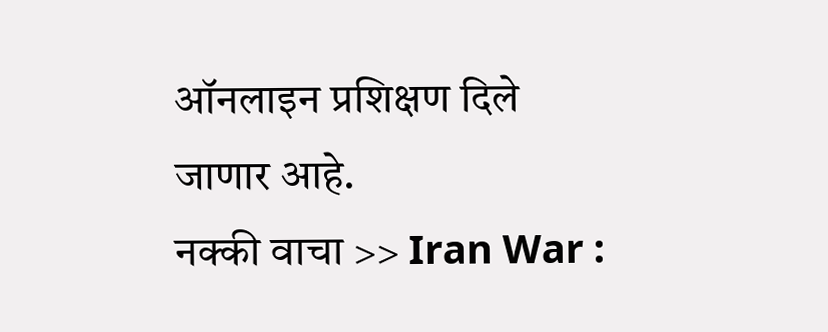ऑनलाइन प्रशिक्षण दिले जाणार आहे.
नक्की वाचा >> Iran War :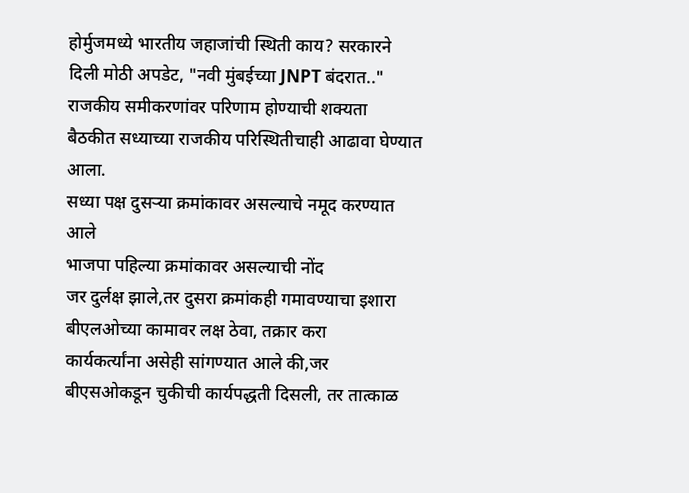होर्मुजमध्ये भारतीय जहाजांची स्थिती काय? सरकारने दिली मोठी अपडेट, "नवी मुंबईच्या JNPT बंदरात.."
राजकीय समीकरणांवर परिणाम होण्याची शक्यता
बैठकीत सध्याच्या राजकीय परिस्थितीचाही आढावा घेण्यात आला.
सध्या पक्ष दुसऱ्या क्रमांकावर असल्याचे नमूद करण्यात आले
भाजपा पहिल्या क्रमांकावर असल्याची नोंद
जर दुर्लक्ष झाले,तर दुसरा क्रमांकही गमावण्याचा इशारा
बीएलओच्या कामावर लक्ष ठेवा, तक्रार करा
कार्यकर्त्यांना असेही सांगण्यात आले की,जर बीएसओकडून चुकीची कार्यपद्धती दिसली, तर तात्काळ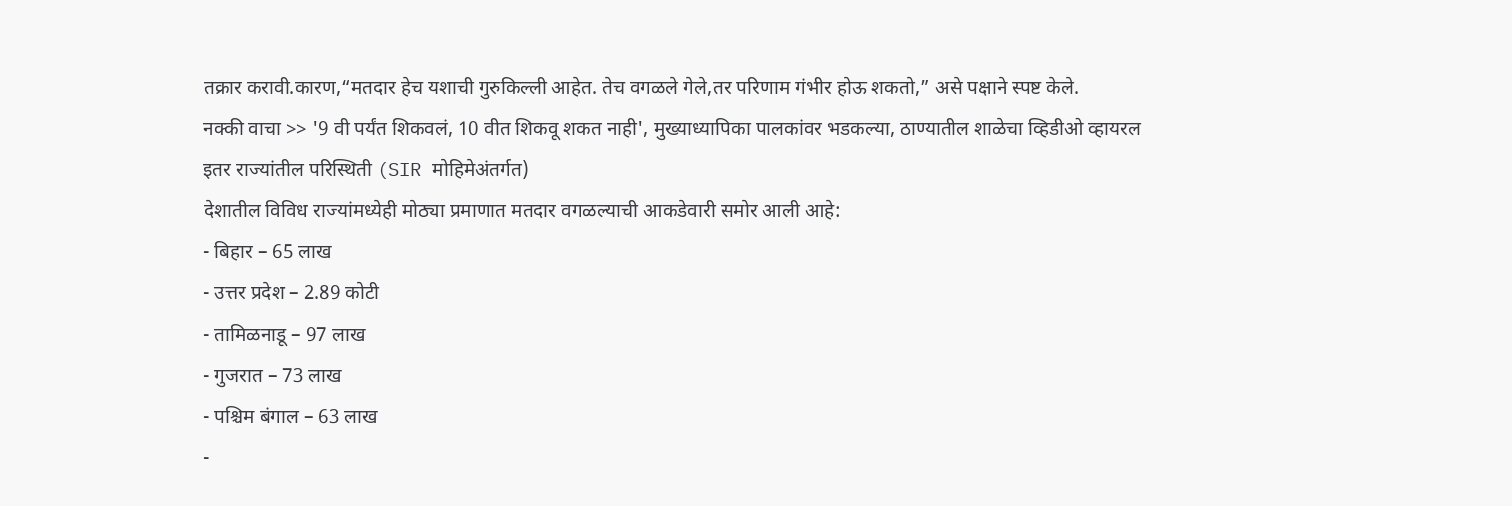तक्रार करावी.कारण,“मतदार हेच यशाची गुरुकिल्ली आहेत. तेच वगळले गेले,तर परिणाम गंभीर होऊ शकतो,” असे पक्षाने स्पष्ट केले.
नक्की वाचा >> '9 वी पर्यंत शिकवलं, 10 वीत शिकवू शकत नाही', मुख्याध्यापिका पालकांवर भडकल्या, ठाण्यातील शाळेचा व्हिडीओ व्हायरल
इतर राज्यांतील परिस्थिती (SIR मोहिमेअंतर्गत)
देशातील विविध राज्यांमध्येही मोठ्या प्रमाणात मतदार वगळल्याची आकडेवारी समोर आली आहे:
- बिहार – 65 लाख
- उत्तर प्रदेश – 2.89 कोटी
- तामिळनाडू – 97 लाख
- गुजरात – 73 लाख
- पश्चिम बंगाल – 63 लाख
-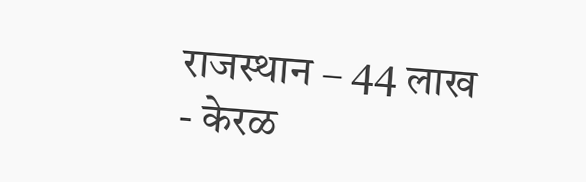राजस्थान – 44 लाख
- केरळ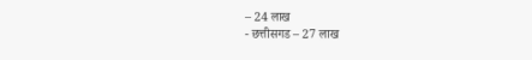– 24 लाख
- छत्तीसगड – 27 लाख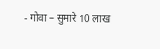- गोवा – सुमारे 10 लाख